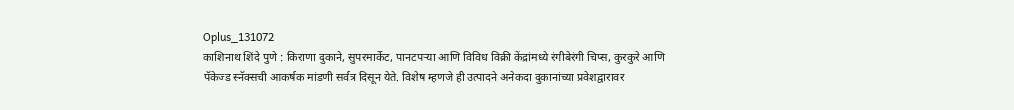Oplus_131072
काशिनाथ शिंदे पुणे : किराणा दुकाने, सुपरमार्केट, पानटपऱ्या आणि विविध विक्री केंद्रांमध्ये रंगीबेरंगी चिप्स, कुरकुरे आणि पॅकेज्ड स्नॅक्सची आकर्षक मांडणी सर्वत्र दिसून येते. विशेष म्हणजे ही उत्पादने अनेकदा दुकानांच्या प्रवेशद्वारावर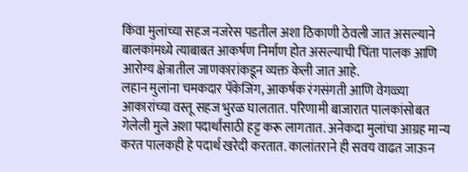किंवा मुलांच्या सहज नजरेस पडतील अशा ठिकाणी ठेवली जात असल्याने बालकांमध्ये त्याबाबत आकर्षण निर्माण होत असल्याची चिंता पालक आणि आरोग्य क्षेत्रातील जाणकारांकडून व्यक्त केली जात आहे.
लहान मुलांना चमकदार पॅकेजिंग, आकर्षक रंगसंगती आणि वेगळ्या आकारांच्या वस्तू सहज भुरळ घालतात. परिणामी बाजारात पालकांसोबत गेलेली मुले अशा पदार्थांसाठी हट्ट करू लागतात. अनेकदा मुलांचा आग्रह मान्य करत पालकही हे पदार्थ खरेदी करतात. कालांतराने ही सवय वाढत जाऊन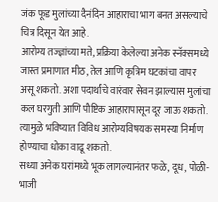जंक फूड मुलांच्या दैनंदिन आहाराचा भाग बनत असल्याचे चित्र दिसून येत आहे.
आरोग्य तज्ज्ञांच्या मते, प्रक्रिया केलेल्या अनेक स्नॅक्समध्ये जास्त प्रमाणात मीठ, तेल आणि कृत्रिम घटकांचा वापर असू शकतो. अशा पदार्थांचे वारंवार सेवन झाल्यास मुलांचा कल घरगुती आणि पौष्टिक आहारापासून दूर जाऊ शकतो. त्यामुळे भविष्यात विविध आरोग्यविषयक समस्या निर्माण होण्याचा धोका वाढू शकतो.
सध्या अनेक घरांमध्ये भूक लागल्यानंतर फळे, दूध, पोळी-भाजी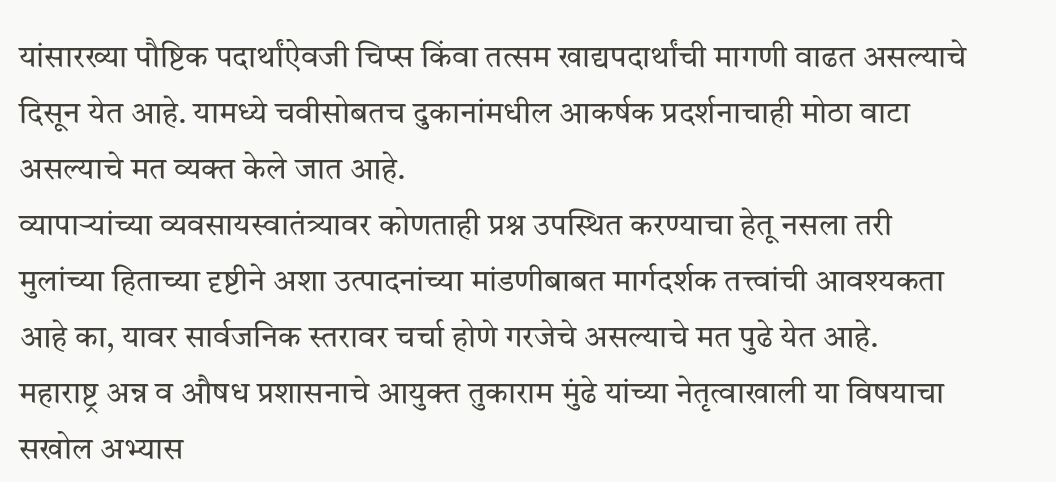यांसारख्या पौष्टिक पदार्थांऐवजी चिप्स किंवा तत्सम खाद्यपदार्थांची मागणी वाढत असल्याचे दिसून येत आहे. यामध्ये चवीसोबतच दुकानांमधील आकर्षक प्रदर्शनाचाही मोठा वाटा असल्याचे मत व्यक्त केले जात आहे.
व्यापाऱ्यांच्या व्यवसायस्वातंत्र्यावर कोणताही प्रश्न उपस्थित करण्याचा हेतू नसला तरी मुलांच्या हिताच्या दृष्टीने अशा उत्पादनांच्या मांडणीबाबत मार्गदर्शक तत्त्वांची आवश्यकता आहे का, यावर सार्वजनिक स्तरावर चर्चा होणे गरजेचे असल्याचे मत पुढे येत आहे.
महाराष्ट्र अन्न व औषध प्रशासनाचे आयुक्त तुकाराम मुंढे यांच्या नेतृत्वाखाली या विषयाचा सखोल अभ्यास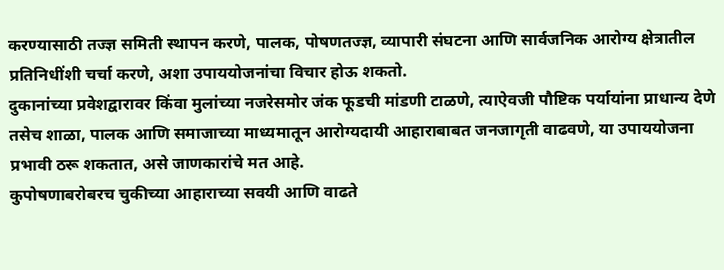करण्यासाठी तज्ज्ञ समिती स्थापन करणे, पालक, पोषणतज्ज्ञ, व्यापारी संघटना आणि सार्वजनिक आरोग्य क्षेत्रातील प्रतिनिधींशी चर्चा करणे, अशा उपाययोजनांचा विचार होऊ शकतो.
दुकानांच्या प्रवेशद्वारावर किंवा मुलांच्या नजरेसमोर जंक फूडची मांडणी टाळणे, त्याऐवजी पौष्टिक पर्यायांना प्राधान्य देणे तसेच शाळा, पालक आणि समाजाच्या माध्यमातून आरोग्यदायी आहाराबाबत जनजागृती वाढवणे, या उपाययोजना प्रभावी ठरू शकतात, असे जाणकारांचे मत आहे.
कुपोषणाबरोबरच चुकीच्या आहाराच्या सवयी आणि वाढते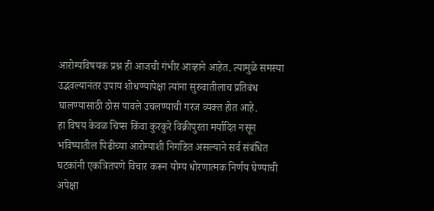आरोग्यविषयक प्रश्न ही आजची गंभीर आव्हाने आहेत. त्यामुळे समस्या उद्भवल्यानंतर उपाय शोधण्यापेक्षा त्यांना सुरुवातीलाच प्रतिबंध घालण्यासाठी ठोस पावले उचलण्याची गरज व्यक्त होत आहे.
हा विषय केवळ चिप्स किंवा कुरकुरे विक्रीपुरता मर्यादित नसून भविष्यातील पिढीच्या आरोग्याशी निगडित असल्याने सर्व संबंधित घटकांनी एकत्रितपणे विचार करून योग्य धोरणात्मक निर्णय घेण्याची अपेक्षा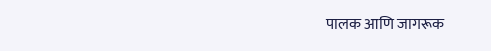पालक आणि जागरूक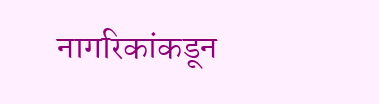नागरिकांकडून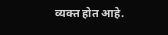व्यक्त होत आहे.